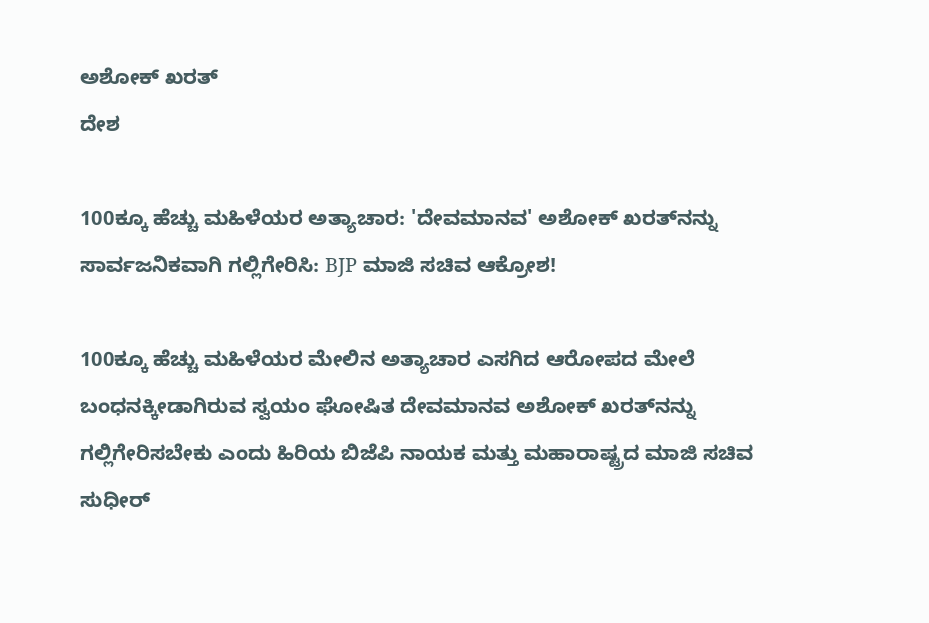ಅಶೋಕ್ ಖರತ್‌
ದೇಶ

100ಕ್ಕೂ ಹೆಚ್ಚು ಮಹಿಳೆಯರ ಅತ್ಯಾಚಾರ: 'ದೇವಮಾನವ' ಅಶೋಕ್ ಖರತ್‌ನನ್ನು ಸಾರ್ವಜನಿಕವಾಗಿ ಗಲ್ಲಿಗೇರಿಸಿ: BJP ಮಾಜಿ ಸಚಿವ ಆಕ್ರೋಶ!

100ಕ್ಕೂ ಹೆಚ್ಚು ಮಹಿಳೆಯರ ಮೇಲಿನ ಅತ್ಯಾಚಾರ ಎಸಗಿದ ಆರೋಪದ ಮೇಲೆ ಬಂಧನಕ್ಕೀಡಾಗಿರುವ ಸ್ವಯಂ ಘೋಷಿತ ದೇವಮಾನವ ಅಶೋಕ್ ಖರತ್‌ನನ್ನು ಗಲ್ಲಿಗೇರಿಸಬೇಕು ಎಂದು ಹಿರಿಯ ಬಿಜೆಪಿ ನಾಯಕ ಮತ್ತು ಮಹಾರಾಷ್ಟ್ರದ ಮಾಜಿ ಸಚಿವ ಸುಧೀರ್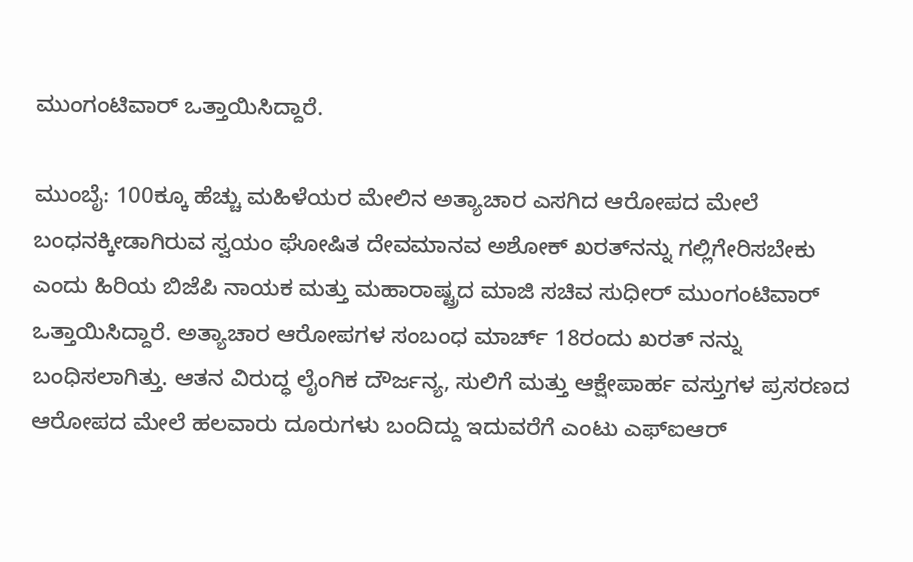ಮುಂಗಂಟಿವಾರ್ ಒತ್ತಾಯಿಸಿದ್ದಾರೆ.

ಮುಂಬೈ: 100ಕ್ಕೂ ಹೆಚ್ಚು ಮಹಿಳೆಯರ ಮೇಲಿನ ಅತ್ಯಾಚಾರ ಎಸಗಿದ ಆರೋಪದ ಮೇಲೆ ಬಂಧನಕ್ಕೀಡಾಗಿರುವ ಸ್ವಯಂ ಘೋಷಿತ ದೇವಮಾನವ ಅಶೋಕ್ ಖರತ್‌ನನ್ನು ಗಲ್ಲಿಗೇರಿಸಬೇಕು ಎಂದು ಹಿರಿಯ ಬಿಜೆಪಿ ನಾಯಕ ಮತ್ತು ಮಹಾರಾಷ್ಟ್ರದ ಮಾಜಿ ಸಚಿವ ಸುಧೀರ್ ಮುಂಗಂಟಿವಾರ್ ಒತ್ತಾಯಿಸಿದ್ದಾರೆ. ಅತ್ಯಾಚಾರ ಆರೋಪಗಳ ಸಂಬಂಧ ಮಾರ್ಚ್ 18ರಂದು ಖರತ್ ನನ್ನು ಬಂಧಿಸಲಾಗಿತ್ತು. ಆತನ ವಿರುದ್ಧ ಲೈಂಗಿಕ ದೌರ್ಜನ್ಯ, ಸುಲಿಗೆ ಮತ್ತು ಆಕ್ಷೇಪಾರ್ಹ ವಸ್ತುಗಳ ಪ್ರಸರಣದ ಆರೋಪದ ಮೇಲೆ ಹಲವಾರು ದೂರುಗಳು ಬಂದಿದ್ದು ಇದುವರೆಗೆ ಎಂಟು ಎಫ್‌ಐಆರ್‌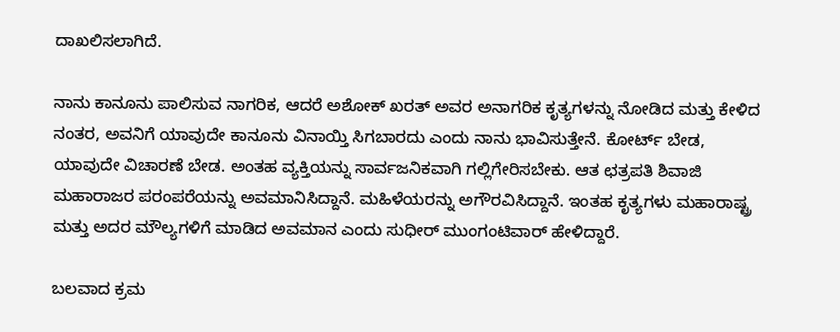ದಾಖಲಿಸಲಾಗಿದೆ.

ನಾನು ಕಾನೂನು ಪಾಲಿಸುವ ನಾಗರಿಕ, ಆದರೆ ಅಶೋಕ್ ಖರತ್ ಅವರ ಅನಾಗರಿಕ ಕೃತ್ಯಗಳನ್ನು ನೋಡಿದ ಮತ್ತು ಕೇಳಿದ ನಂತರ, ಅವನಿಗೆ ಯಾವುದೇ ಕಾನೂನು ವಿನಾಯ್ತಿ ಸಿಗಬಾರದು ಎಂದು ನಾನು ಭಾವಿಸುತ್ತೇನೆ. ಕೋರ್ಟ್ ಬೇಡ, ಯಾವುದೇ ವಿಚಾರಣೆ ಬೇಡ. ಅಂತಹ ವ್ಯಕ್ತಿಯನ್ನು ಸಾರ್ವಜನಿಕವಾಗಿ ಗಲ್ಲಿಗೇರಿಸಬೇಕು. ಆತ ಛತ್ರಪತಿ ಶಿವಾಜಿ ಮಹಾರಾಜರ ಪರಂಪರೆಯನ್ನು ಅವಮಾನಿಸಿದ್ದಾನೆ. ಮಹಿಳೆಯರನ್ನು ಅಗೌರವಿಸಿದ್ದಾನೆ. ಇಂತಹ ಕೃತ್ಯಗಳು ಮಹಾರಾಷ್ಟ್ರ ಮತ್ತು ಅದರ ಮೌಲ್ಯಗಳಿಗೆ ಮಾಡಿದ ಅವಮಾನ ಎಂದು ಸುಧೀರ್ ಮುಂಗಂಟಿವಾರ್ ಹೇಳಿದ್ದಾರೆ.

ಬಲವಾದ ಕ್ರಮ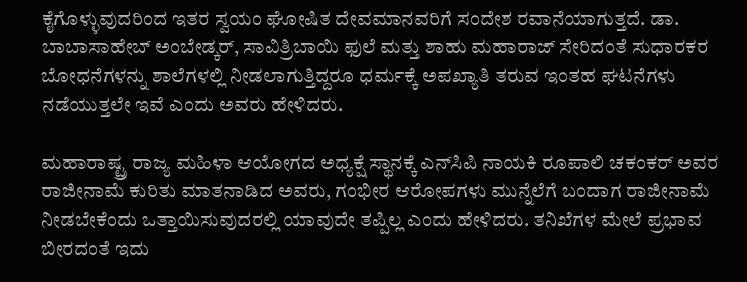ಕೈಗೊಳ್ಳುವುದರಿಂದ ಇತರ ಸ್ವಯಂ ಘೋಷಿತ ದೇವಮಾನವರಿಗೆ ಸಂದೇಶ ರವಾನೆಯಾಗುತ್ತದೆ. ಡಾ. ಬಾಬಾಸಾಹೇಬ್ ಅಂಬೇಡ್ಕರ್, ಸಾವಿತ್ರಿಬಾಯಿ ಫುಲೆ ಮತ್ತು ಶಾಹು ಮಹಾರಾಜ್ ಸೇರಿದಂತೆ ಸುಧಾರಕರ ಬೋಧನೆಗಳನ್ನು ಶಾಲೆಗಳಲ್ಲಿ ನೀಡಲಾಗುತ್ತಿದ್ದರೂ ಧರ್ಮಕ್ಕೆ ಅಪಖ್ಯಾತಿ ತರುವ ಇಂತಹ ಘಟನೆಗಳು ನಡೆಯುತ್ತಲೇ ಇವೆ ಎಂದು ಅವರು ಹೇಳಿದರು.

ಮಹಾರಾಷ್ಟ್ರ ರಾಜ್ಯ ಮಹಿಳಾ ಆಯೋಗದ ಅಧ್ಯಕ್ಷೆ ಸ್ಥಾನಕ್ಕೆ ಎನ್‌ಸಿಪಿ ನಾಯಕಿ ರೂಪಾಲಿ ಚಕಂಕರ್‌ ಅವರ ರಾಜೀನಾಮೆ ಕುರಿತು ಮಾತನಾಡಿದ ಅವರು, ಗಂಭೀರ ಆರೋಪಗಳು ಮುನ್ನೆಲೆಗೆ ಬಂದಾಗ ರಾಜೀನಾಮೆ ನೀಡಬೇಕೆಂದು ಒತ್ತಾಯಿಸುವುದರಲ್ಲಿ ಯಾವುದೇ ತಪ್ಪಿಲ್ಲ ಎಂದು ಹೇಳಿದರು. ತನಿಖೆಗಳ ಮೇಲೆ ಪ್ರಭಾವ ಬೀರದಂತೆ ಇದು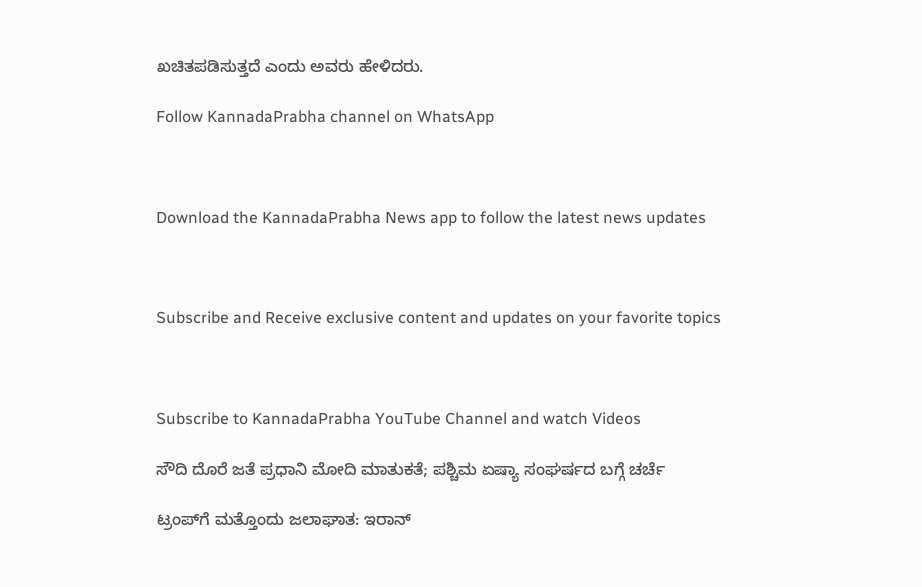ಖಚಿತಪಡಿಸುತ್ತದೆ ಎಂದು ಅವರು ಹೇಳಿದರು.

Follow KannadaPrabha channel on WhatsApp



Download the KannadaPrabha News app to follow the latest news updates



Subscribe and Receive exclusive content and updates on your favorite topics



Subscribe to KannadaPrabha YouTube Channel and watch Videos

ಸೌದಿ ದೊರೆ ಜತೆ ಪ್ರಧಾನಿ ಮೋದಿ ಮಾತುಕತೆ; ಪಶ್ಚಿಮ ಏಷ್ಯಾ ಸಂಘರ್ಷದ ಬಗ್ಗೆ ಚರ್ಚೆ

ಟ್ರಂಪ್‌ಗೆ ಮತ್ತೊಂದು ಜಲಾಘಾತ: ಇರಾನ್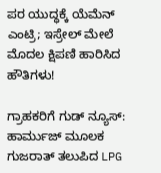ಪರ ಯುದ್ಧಕ್ಕೆ ಯೆಮೆನ್ ಎಂಟ್ರಿ; ಇಸ್ರೇಲ್ ಮೇಲೆ ಮೊದಲ ಕ್ಷಿಪಣಿ ಹಾರಿಸಿದ ಹೌತಿಗಳು!

ಗ್ರಾಹಕರಿಗೆ ಗುಡ್ ನ್ಯೂಸ್: ಹಾರ್ಮುಜ್ ಮೂಲಕ ಗುಜರಾತ್ ತಲುಪಿದ LPG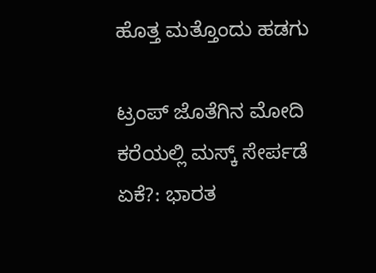ಹೊತ್ತ ಮತ್ತೊಂದು ಹಡಗು

ಟ್ರಂಪ್ ಜೊತೆಗಿನ ಮೋದಿ ಕರೆಯಲ್ಲಿ ಮಸ್ಕ್ ಸೇರ್ಪಡೆ ಏಕೆ?: ಭಾರತ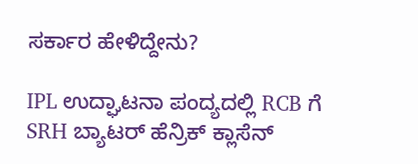ಸರ್ಕಾರ ಹೇಳಿದ್ದೇನು?

IPL ಉದ್ಘಾಟನಾ ಪಂದ್ಯದಲ್ಲಿ RCB ಗೆ SRH ಬ್ಯಾಟರ್ ಹೆನ್ರಿಕ್ ಕ್ಲಾಸೆನ್‌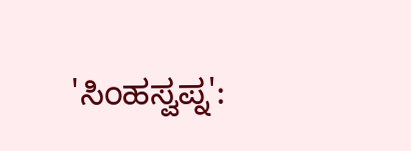'ಸಿಂಹಸ್ವಪ್ನ':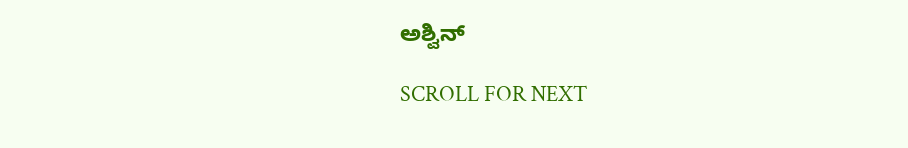ಅಶ್ವಿನ್

SCROLL FOR NEXT